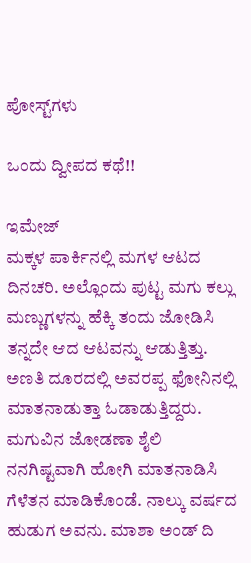ಪೋಸ್ಟ್‌ಗಳು

ಒಂದು ದ್ವೀಪದ ಕಥೆ!!

ಇಮೇಜ್
ಮಕ್ಕಳ ಪಾರ್ಕಿನಲ್ಲಿ ಮಗಳ ಆಟದ ದಿನಚರಿ. ಅಲ್ಲೊಂದು ಪುಟ್ಟ ಮಗು ಕಲ್ಲು ಮಣ್ಣುಗಳನ್ನು ಹೆಕ್ಕಿ ತಂದು ಜೋಡಿಸಿ ತನ್ನದೇ ಆದ ಆಟವನ್ನು ಆಡುತ್ತಿತ್ತು. ಅಣತಿ ದೂರದಲ್ಲಿ ಅವರಪ್ಪ ಫೋನಿನಲ್ಲಿ ಮಾತನಾಡುತ್ತಾ ಓಡಾಡುತ್ತಿದ್ದರು. ಮಗುವಿನ ಜೋಡಣಾ ಶೈಲಿ ನನಗಿಷ್ಟವಾಗಿ ಹೋಗಿ ಮಾತನಾಡಿಸಿ ಗೆಳೆತನ ಮಾಡಿಕೊಂಡೆ. ನಾಲ್ಕು ವರ್ಷದ ಹುಡುಗ ಅವನು. ಮಾಶಾ ಅಂಡ್ ದಿ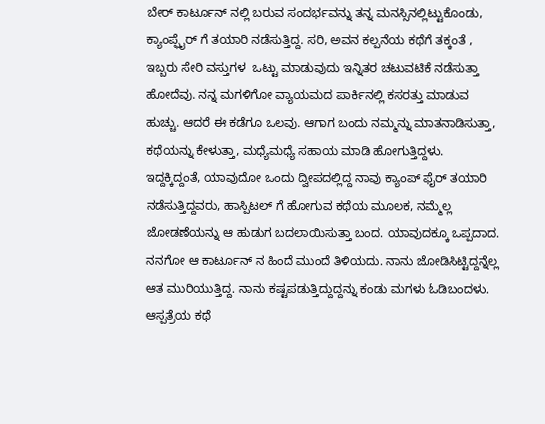ಬೇರ್ ಕಾರ್ಟೂನ್ ನಲ್ಲಿ ಬರುವ ಸಂದರ್ಭವನ್ನು ತನ್ನ ಮನಸ್ಸಿನಲ್ಲಿಟ್ಟುಕೊಂಡು, ಕ್ಯಾಂಪ್ಫೈರ್ ಗೆ ತಯಾರಿ ನಡೆಸುತ್ತಿದ್ದ. ಸರಿ, ಅವನ ಕಲ್ಪನೆಯ ಕಥೆಗೆ ತಕ್ಕಂತೆ , ಇಬ್ಬರು ಸೇರಿ ವಸ್ತುಗಳ  ಒಟ್ಟು ಮಾಡುವುದು ಇನ್ನಿತರ ಚಟುವಟಿಕೆ ನಡೆಸುತ್ತಾ ಹೋದೆವು. ನನ್ನ ಮಗಳಿಗೋ ವ್ಯಾಯಮದ ಪಾರ್ಕಿನಲ್ಲಿ ಕಸರತ್ತು ಮಾಡುವ ಹುಚ್ಚು. ಆದರೆ ಈ ಕಡೆಗೂ ಒಲವು. ಆಗಾಗ ಬಂದು ನಮ್ಮನ್ನು ಮಾತನಾಡಿಸುತ್ತಾ, ಕಥೆಯನ್ನು ಕೇಳುತ್ತಾ, ಮಧ್ಯೆಮಧ್ಯೆ ಸಹಾಯ ಮಾಡಿ ಹೋಗುತ್ತಿದ್ದಳು. ಇದ್ದಕ್ಕಿದ್ದಂತೆ, ಯಾವುದೋ ಒಂದು ದ್ವೀಪದಲ್ಲಿದ್ದ ನಾವು ಕ್ಯಾಂಪ್ ಫೈರ್ ತಯಾರಿ ನಡೆಸುತ್ತಿದ್ದವರು, ಹಾಸ್ಪಿಟಲ್ ಗೆ ಹೋಗುವ ಕಥೆಯ ಮೂಲಕ, ನಮ್ಮೆಲ್ಲ ಜೋಡಣೆಯನ್ನು ಆ ಹುಡುಗ ಬದಲಾಯಿಸುತ್ತಾ ಬಂದ. ಯಾವುದಕ್ಕೂ ಒಪ್ಪದಾದ. ನನಗೋ ಆ ಕಾರ್ಟೂನ್ ನ ಹಿಂದೆ ಮುಂದೆ ತಿಳಿಯದು. ನಾನು ಜೋಡಿಸಿಟ್ಟಿದ್ದನ್ನೆಲ್ಲ ಆತ ಮುರಿಯುತ್ತಿದ್ದ. ನಾನು ಕಷ್ಟಪಡುತ್ತಿದ್ದುದ್ದನ್ನು ಕಂಡು ಮಗಳು ಓಡಿಬಂದಳು. ಆಸ್ಪತ್ರೆಯ ಕಥೆ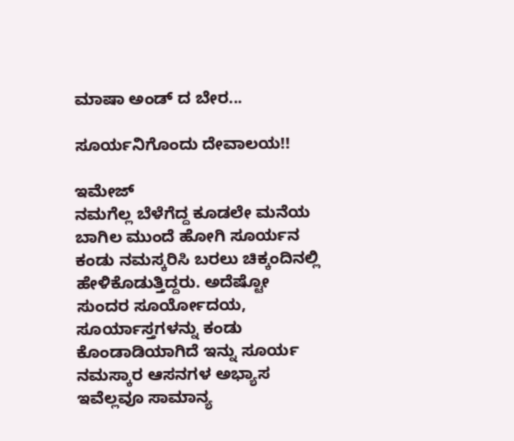ಮಾಷಾ ಅಂಡ್ ದ ಬೇರ...

ಸೂರ್ಯನಿಗೊಂದು ದೇವಾಲಯ!!

ಇಮೇಜ್
ನಮಗೆಲ್ಲ ಬೆಳೆಗೆದ್ದ ಕೂಡಲೇ ಮನೆಯ ಬಾಗಿಲ ಮುಂದೆ ಹೋಗಿ ಸೂರ್ಯನ ಕಂಡು ನಮಸ್ಕರಿಸಿ ಬರಲು ಚಿಕ್ಕಂದಿನಲ್ಲಿ ಹೇಳಿಕೊಡುತ್ತಿದ್ದರು. ಅದೆಷ್ಟೋ ಸುಂದರ ಸೂರ್ಯೋದಯ, ಸೂರ್ಯಾಸ್ತಗಳನ್ನು ಕಂಡು ಕೊಂಡಾಡಿಯಾಗಿದೆ ಇನ್ನು ಸೂರ್ಯ ನಮಸ್ಕಾರ ಆಸನಗಳ ಅಭ್ಯಾಸ ಇವೆಲ್ಲವೂ ಸಾಮಾನ್ಯ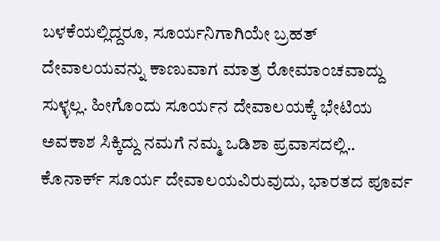ಬಳಕೆಯಲ್ಲಿದ್ದರೂ, ಸೂರ್ಯನಿಗಾಗಿಯೇ ಬ್ರಹತ್ ದೇವಾಲಯವನ್ನು ಕಾಣುವಾಗ ಮಾತ್ರ ರೋಮಾಂಚವಾದ್ದು ಸುಳ್ಳಲ್ಲ. ಹೀಗೊಂದು ಸೂರ್ಯನ ದೇವಾಲಯಕ್ಕೆ ಭೇಟಿಯ ಅವಕಾಶ ಸಿಕ್ಕಿದ್ದು ನಮಗೆ ನಮ್ಮ ಒಡಿಶಾ ಪ್ರವಾಸದಲ್ಲಿ.. ಕೊನಾರ್ಕ್ ಸೂರ್ಯ ದೇವಾಲಯವಿರುವುದು, ಭಾರತದ ಪೂರ್ವ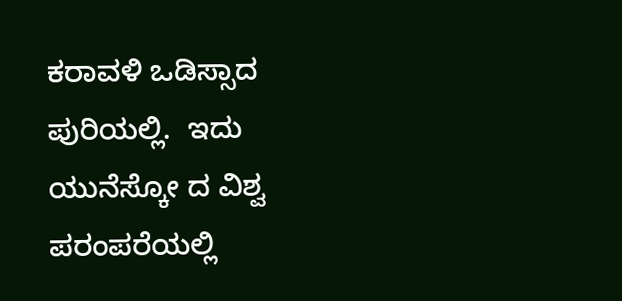ಕರಾವಳಿ ಒಡಿಸ್ಸಾದ ಪುರಿಯಲ್ಲಿ.  ಇದು ಯುನೆಸ್ಕೋ ದ ವಿಶ್ವ ಪರಂಪರೆಯಲ್ಲಿ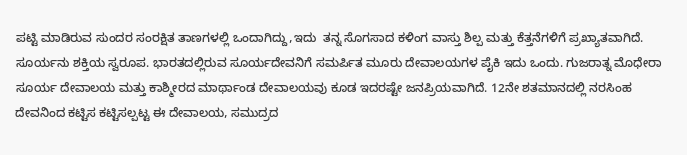ಪಟ್ಟಿ ಮಾಡಿರುವ ಸುಂದರ ಸಂರಕ್ಷಿತ ತಾಣಗಳಲ್ಲಿ ಒಂದಾಗಿದ್ದು,ಇದು  ತನ್ನ ಸೊಗಸಾದ ಕಳಿಂಗ ವಾಸ್ತು ಶಿಲ್ಪ ಮತ್ತು ಕೆತ್ತನೆಗಳಿಗೆ ಪ್ರಖ್ಯಾತವಾಗಿದೆ. ಸೂರ್ಯನು ಶಕ್ತಿಯ ಸ್ವರೂಪ. ಭಾರತದಲ್ಲಿರುವ ಸೂರ್ಯದೇವನಿಗೆ ಸಮರ್ಪಿತ ಮೂರು ದೇವಾಲಯಗಳ ಪೈಕಿ ಇದು ಒಂದು. ಗುಜರಾತ್ನ ಮೊಧೇರಾ ಸೂರ್ಯ ದೇವಾಲಯ ಮತ್ತು ಕಾಶ್ಮೀರದ ಮಾರ್ಥಾಂಡ ದೇವಾಲಯವು ಕೂಡ ಇದರಷ್ಟೇ ಜನಪ್ರಿಯವಾಗಿದೆ. 12ನೇ ಶತಮಾನದಲ್ಲಿ ನರಸಿಂಹ ದೇವನಿಂದ ಕಟ್ಟಿಸ ಕಟ್ಟಿಸಲ್ಪಟ್ಟ ಈ ದೇವಾಲಯ, ಸಮುದ್ರದ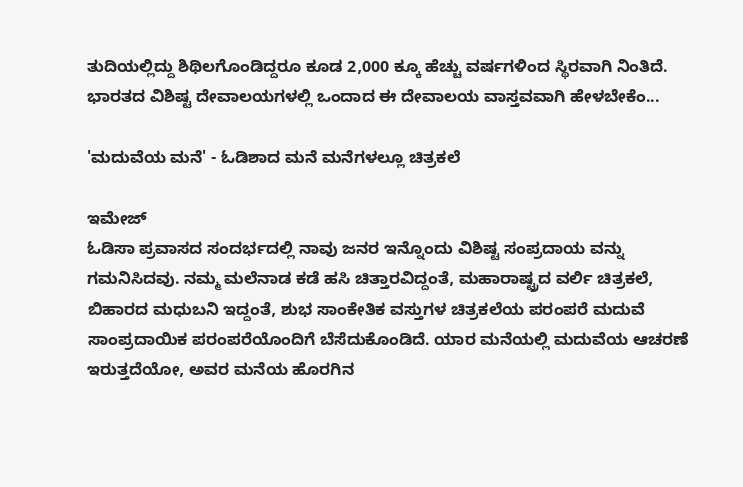ತುದಿಯಲ್ಲಿದ್ದು ಶಿಥಿಲಗೊಂಡಿದ್ದರೂ ಕೂಡ 2,000 ಕ್ಕೂ ಹೆಚ್ಚು ವರ್ಷಗಳಿಂದ ಸ್ಥಿರವಾಗಿ ನಿಂತಿದೆ. ಭಾರತದ ವಿಶಿಷ್ಟ ದೇವಾಲಯಗಳಲ್ಲಿ ಒಂದಾದ ಈ ದೇವಾಲಯ ವಾಸ್ತವವಾಗಿ ಹೇಳಬೇಕೆಂ...

'ಮದುವೆಯ ಮನೆ' - ಓಡಿಶಾದ ಮನೆ ಮನೆಗಳಲ್ಲೂ ಚಿತ್ರಕಲೆ

ಇಮೇಜ್
ಓಡಿಸಾ ಪ್ರವಾಸದ ಸಂದರ್ಭದಲ್ಲಿ ನಾವು ಜನರ ಇನ್ನೊಂದು ವಿಶಿಷ್ಟ ಸಂಪ್ರದಾಯ ವನ್ನು ಗಮನಿಸಿದವು. ನಮ್ಮ ಮಲೆನಾಡ ಕಡೆ ಹಸಿ ಚಿತ್ತಾರವಿದ್ದಂತೆ, ಮಹಾರಾಷ್ಟ್ರದ ವರ್ಲಿ ಚಿತ್ರಕಲೆ, ಬಿಹಾರದ ಮಧುಬನಿ ಇದ್ದಂತೆ, ಶುಭ ಸಾಂಕೇತಿಕ ವಸ್ತುಗಳ ಚಿತ್ರಕಲೆಯ ಪರಂಪರೆ ಮದುವೆ ಸಾಂಪ್ರದಾಯಿಕ ಪರಂಪರೆಯೊಂದಿಗೆ ಬೆಸೆದುಕೊಂಡಿದೆ. ಯಾರ ಮನೆಯಲ್ಲಿ ಮದುವೆಯ ಆಚರಣೆ ಇರುತ್ತದೆಯೋ, ಅವರ ಮನೆಯ ಹೊರಗಿನ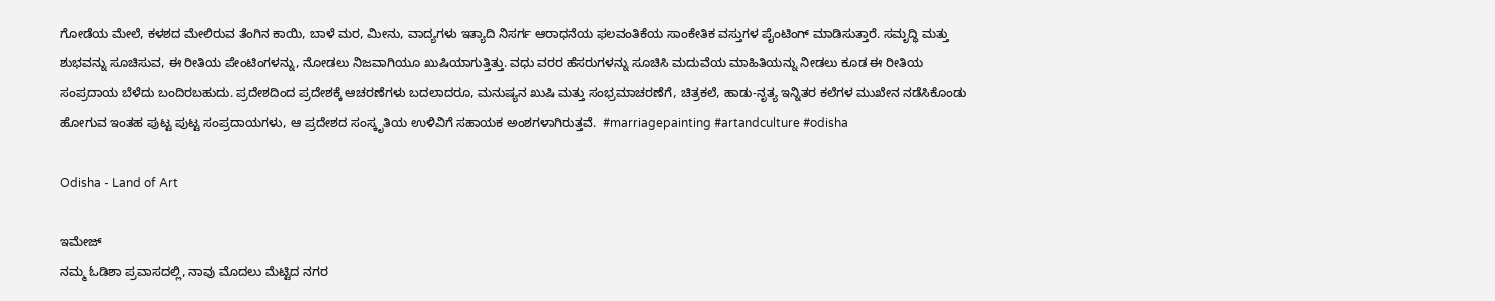ಗೋಡೆಯ ಮೇಲೆ, ಕಳಶದ ಮೇಲಿರುವ ತೆಂಗಿನ ಕಾಯಿ, ಬಾಳೆ ಮರ, ಮೀನು, ವಾದ್ಯಗಳು ಇತ್ಯಾದಿ ನಿಸರ್ಗ ಆರಾಧನೆಯ ಫಲವಂತಿಕೆಯ ಸಾಂಕೇತಿಕ ವಸ್ತುಗಳ ಪೈಂಟಿಂಗ್ ಮಾಡಿಸುತ್ತಾರೆ. ಸಮೃದ್ಧಿ ಮತ್ತು ಶುಭವನ್ನು ಸೂಚಿಸುವ, ಈ ರೀತಿಯ ಪೇಂಟಿಂಗಳನ್ನು, ನೋಡಲು ನಿಜವಾಗಿಯೂ ಖುಷಿಯಾಗುತ್ತಿತ್ತು. ವಧು ವರರ ಹೆಸರುಗಳನ್ನು ಸೂಚಿಸಿ ಮದುವೆಯ ಮಾಹಿತಿಯನ್ನು ನೀಡಲು ಕೂಡ ಈ ರೀತಿಯ ಸಂಪ್ರದಾಯ ಬೆಳೆದು ಬಂದಿರಬಹುದು. ಪ್ರದೇಶದಿಂದ ಪ್ರದೇಶಕ್ಕೆ ಆಚರಣೆಗಳು ಬದಲಾದರೂ, ಮನುಷ್ಯನ ಖುಷಿ ಮತ್ತು ಸಂಭ್ರಮಾಚರಣೆಗೆ, ಚಿತ್ರಕಲೆ, ಹಾಡು-ನೃತ್ಯ ಇನ್ನಿತರ ಕಲೆಗಳ ಮುಖೇನ ನಡೆಸಿಕೊಂಡು ಹೋಗುವ ಇಂತಹ ಪುಟ್ಟ ಪುಟ್ಟ ಸಂಪ್ರದಾಯಗಳು, ಆ ಪ್ರದೇಶದ ಸಂಸ್ಕೃತಿಯ ಉಳಿವಿಗೆ ಸಹಾಯಕ ಅಂಶಗಳಾಗಿರುತ್ತವೆ.  #marriagepainting #artandculture #odisha

Odisha - Land of Art

ಇಮೇಜ್
ನಮ್ಮ ಓಡಿಶಾ ಪ್ರವಾಸದಲ್ಲಿ, ನಾವು ಮೊದಲು ಮೆಟ್ಟಿದ ನಗರ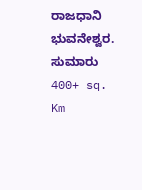ರಾಜಧಾನಿ ಭುವನೇಶ್ವರ. ಸುಮಾರು  400+ sq. Km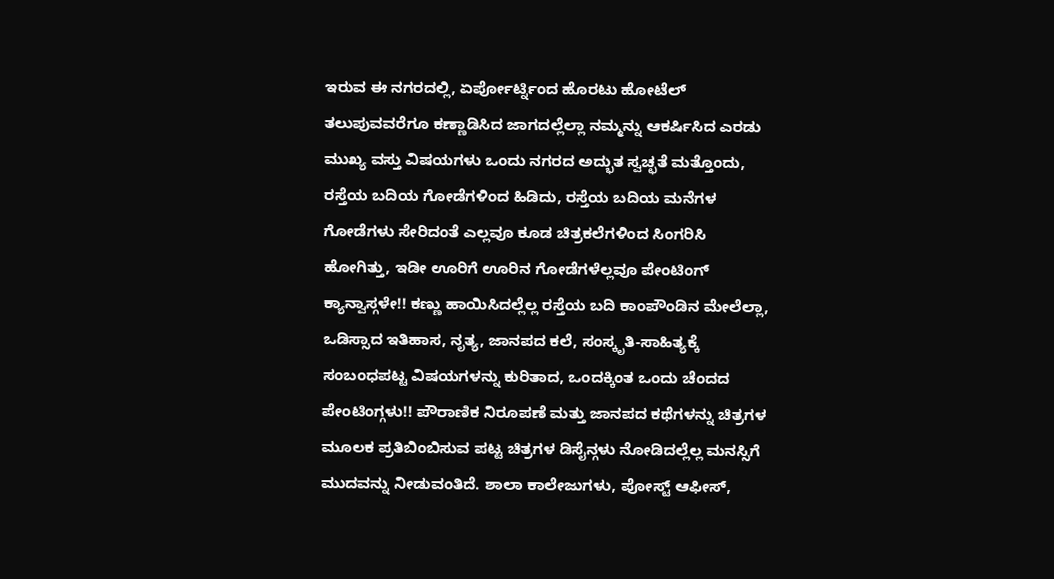ಇರುವ ಈ ನಗರದಲ್ಲಿ, ಏರ್ಪೋರ್ಟ್ನಿಂದ ಹೊರಟು ಹೋಟೆಲ್ ತಲುಪುವವರೆಗೂ ಕಣ್ಣಾಡಿಸಿದ ಜಾಗದಲ್ಲೆಲ್ಲಾ ನಮ್ಮನ್ನು ಆಕರ್ಷಿಸಿದ ಎರಡು ಮುಖ್ಯ ವಸ್ತು ವಿಷಯಗಳು ಒಂದು ನಗರದ ಅದ್ಭುತ ಸ್ವಚ್ಛತೆ ಮತ್ತೊಂದು, ರಸ್ತೆಯ ಬದಿಯ ಗೋಡೆಗಳಿಂದ ಹಿಡಿದು, ರಸ್ತೆಯ ಬದಿಯ ಮನೆಗಳ ಗೋಡೆಗಳು ಸೇರಿದಂತೆ ಎಲ್ಲವೂ ಕೂಡ ಚಿತ್ರಕಲೆಗಳಿಂದ ಸಿಂಗರಿಸಿ ಹೋಗಿತ್ತು, ಇಡೀ ಊರಿಗೆ ಊರಿನ ಗೋಡೆಗಳೆಲ್ಲವೂ ಪೇಂಟಿಂಗ್ ಕ್ಯಾನ್ವಾಸ್ಗಳೇ!! ಕಣ್ಣು ಹಾಯಿಸಿದಲ್ಲೆಲ್ಲ ರಸ್ತೆಯ ಬದಿ ಕಾಂಪೌಂಡಿನ ಮೇಲೆಲ್ಲಾ, ಒಡಿಸ್ಸಾದ ಇತಿಹಾಸ, ನೃತ್ಯ, ಜಾನಪದ ಕಲೆ, ಸಂಸ್ಕೃತಿ-ಸಾಹಿತ್ಯಕ್ಕೆ ಸಂಬಂಧಪಟ್ಟ ವಿಷಯಗಳನ್ನು ಕುರಿತಾದ, ಒಂದಕ್ಕಿಂತ ಒಂದು ಚೆಂದದ ಪೇಂಟಿಂಗ್ಗಳು!! ಪೌರಾಣಿಕ ನಿರೂಪಣೆ ಮತ್ತು ಜಾನಪದ ಕಥೆಗಳನ್ನು ಚಿತ್ರಗಳ ಮೂಲಕ ಪ್ರತಿಬಿಂಬಿಸುವ ಪಟ್ಟ ಚಿತ್ರಗಳ ಡಿಸೈನ್ಗಳು ನೋಡಿದಲ್ಲೆಲ್ಲ ಮನಸ್ಸಿಗೆ ಮುದವನ್ನು ನೀಡುವಂತಿದೆ. ಶಾಲಾ ಕಾಲೇಜುಗಳು, ಪೋಸ್ಟ್ ಆಫೀಸ್,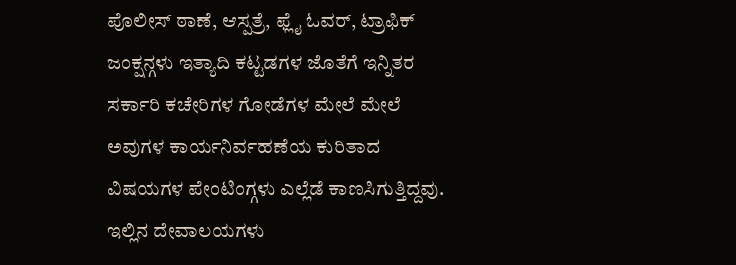ಪೊಲೀಸ್ ಠಾಣೆ, ಆಸ್ಪತ್ರೆ, ಫ್ಲೈ ಓವರ್, ಟ್ರಾಫಿಕ್ ಜಂಕ್ಷನ್ಗಳು ಇತ್ಯಾದಿ ಕಟ್ಟಡಗಳ ಜೊತೆಗೆ ಇನ್ನಿತರ ಸರ್ಕಾರಿ ಕಚೇರಿಗಳ ಗೋಡೆಗಳ ಮೇಲೆ ಮೇಲೆ ಅವುಗಳ ಕಾರ್ಯನಿರ್ವಹಣೆಯ ಕುರಿತಾದ ವಿಷಯಗಳ ಪೇಂಟಿಂಗ್ಗಳು ಎಲ್ಲೆಡೆ ಕಾಣಸಿಗುತ್ತಿದ್ದವು. ಇಲ್ಲಿನ ದೇವಾಲಯಗಳು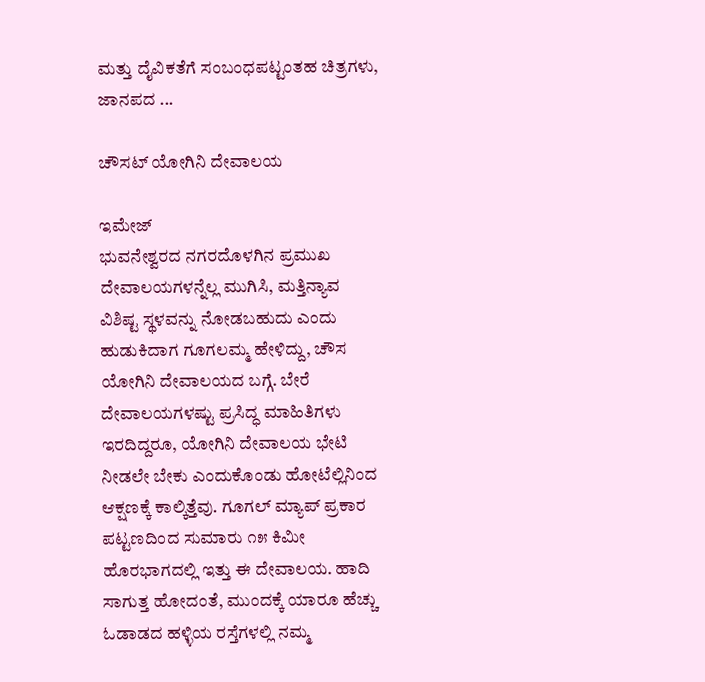ಮತ್ತು ದೈವಿಕತೆಗೆ ಸಂಬಂಧಪಟ್ಟಂತಹ ಚಿತ್ರಗಳು, ಜಾನಪದ ...

ಚೌಸಟ್ ಯೋಗಿನಿ ದೇವಾಲಯ

ಇಮೇಜ್
ಭುವನೇಶ್ವರದ ನಗರದೊಳಗಿನ ಪ್ರಮುಖ ದೇವಾಲಯಗಳನ್ನೆಲ್ಲ ಮುಗಿಸಿ, ಮತ್ತಿನ್ಯಾವ ವಿಶಿಷ್ಟ ಸ್ಥಳವನ್ನು ನೋಡಬಹುದು ಎಂದು ಹುಡುಕಿದಾಗ ಗೂಗಲಮ್ಮ ಹೇಳಿದ್ದು, ಚೌಸ ಯೋಗಿನಿ ದೇವಾಲಯದ ಬಗ್ಗೆ. ಬೇರೆ ದೇವಾಲಯಗಳಷ್ಟು ಪ್ರಸಿದ್ಧ ಮಾಹಿತಿಗಳು ಇರದಿದ್ದರೂ, ಯೋಗಿನಿ ದೇವಾಲಯ ಭೇಟಿ ನೀಡಲೇ ಬೇಕು ಎಂದುಕೊಂಡು ಹೋಟೆಲ್ಲಿನಿಂದ ಆಕ್ಷಣಕ್ಕೆ ಕಾಲ್ಕಿತ್ತೆವು. ಗೂಗಲ್ ಮ್ಯಾಪ್ ಪ್ರಕಾರ ಪಟ್ಟಣದಿಂದ ಸುಮಾರು ೧೫ ಕಿಮೀ ಹೊರಭಾಗದಲ್ಲಿ ಇತ್ತು ಈ ದೇವಾಲಯ. ಹಾದಿ ಸಾಗುತ್ತ ಹೋದಂತೆ, ಮುಂದಕ್ಕೆ ಯಾರೂ ಹೆಚ್ಚು ಓಡಾಡದ ಹಳ್ಳಿಯ ರಸ್ತೆಗಳಲ್ಲಿ ನಮ್ಮ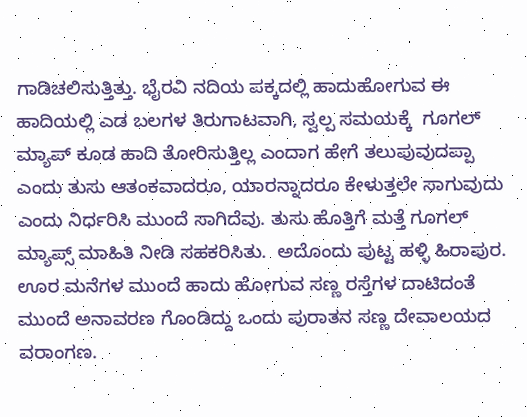ಗಾಡಿಚಲಿಸುತ್ತಿತ್ತು. ಭೈರವಿ ನದಿಯ ಪಕ್ಕದಲ್ಲಿ ಹಾದುಹೋಗುವ ಈ ಹಾದಿಯಲ್ಲಿ ಎಡ ಬಲಗಳ ತಿರುಗಾಟವಾಗಿ, ಸ್ವಲ್ಪ ಸಮಯಕ್ಕೆ  ಗೂಗಲ್ ಮ್ಯಾಪ್ ಕೂಡ ಹಾದಿ ತೋರಿಸುತ್ತಿಲ್ಲ ಎಂದಾಗ ಹೇಗೆ ತಲುಪುವುದಪ್ಪಾ ಎಂದು ತುಸು ಆತಂಕವಾದರೂ, ಯಾರನ್ನಾದರೂ ಕೇಳುತ್ತಲೇ ಸಾಗುವುದು ಎಂದು ನಿರ್ಧರಿಸಿ ಮುಂದೆ ಸಾಗಿದೆವು. ತುಸು ಹೊತ್ತಿಗೆ ಮತ್ತೆ ಗೂಗಲ್ ಮ್ಯಾಪ್ಸ್ ಮಾಹಿತಿ ನೀಡಿ ಸಹಕರಿಸಿತು.  ಅದೊಂದು ಪುಟ್ಟ ಹಳ್ಳಿ ಹಿರಾಪುರ. ಊರ ಮನೆಗಳ ಮುಂದೆ ಹಾದು ಹೋಗುವ ಸಣ್ಣ ರಸ್ತೆಗಳ ದಾಟಿದಂತೆ ಮುಂದೆ ಅನಾವರಣ ಗೊಂಡಿದ್ದು ಒಂದು ಪುರಾತನ ಸಣ್ಣ ದೇವಾಲಯದ ವರಾಂಗಣ.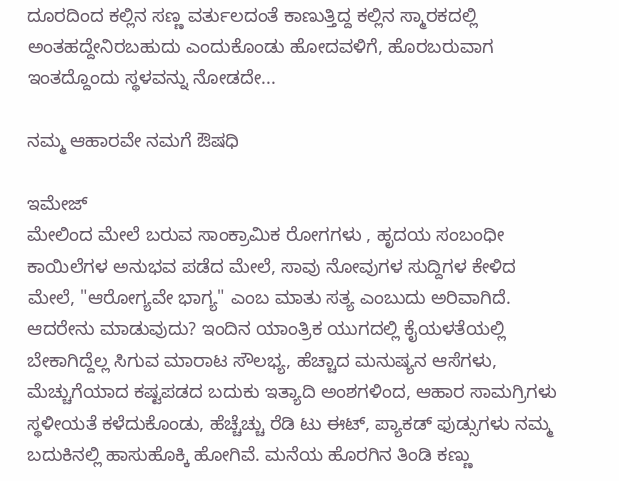ದೂರದಿಂದ ಕಲ್ಲಿನ ಸಣ್ಣ ವರ್ತುಲದಂತೆ ಕಾಣುತ್ತಿದ್ದ ಕಲ್ಲಿನ ಸ್ಮಾರಕದಲ್ಲಿ ಅಂತಹದ್ದೇನಿರಬಹುದು ಎಂದುಕೊಂಡು ಹೋದವಳಿಗೆ, ಹೊರಬರುವಾಗ ಇಂತದ್ದೊಂದು ಸ್ಥಳವನ್ನು ನೋಡದೇ...

ನಮ್ಮ ಆಹಾರವೇ ನಮಗೆ ಔಷಧಿ

ಇಮೇಜ್
ಮೇಲಿಂದ ಮೇಲೆ ಬರುವ ಸಾಂಕ್ರಾಮಿಕ ರೋಗಗಳು , ಹೃದಯ ಸಂಬಂಧೀ ಕಾಯಿಲೆಗಳ ಅನುಭವ ಪಡೆದ ಮೇಲೆ, ಸಾವು ನೋವುಗಳ ಸುದ್ದಿಗಳ ಕೇಳಿದ ಮೇಲೆ, "ಆರೋಗ್ಯವೇ ಭಾಗ್ಯ" ಎಂಬ ಮಾತು ಸತ್ಯ ಎಂಬುದು ಅರಿವಾಗಿದೆ. ಆದರೇನು ಮಾಡುವುದು? ಇಂದಿನ ಯಾಂತ್ರಿಕ ಯುಗದಲ್ಲಿ ಕೈಯಳತೆಯಲ್ಲಿ ಬೇಕಾಗಿದ್ದೆಲ್ಲ ಸಿಗುವ ಮಾರಾಟ ಸೌಲಭ್ಯ, ಹೆಚ್ಚಾದ ಮನುಷ್ಯನ ಆಸೆಗಳು, ಮೆಚ್ಚುಗೆಯಾದ ಕಷ್ಟಪಡದ ಬದುಕು ಇತ್ಯಾದಿ ಅಂಶಗಳಿಂದ, ಆಹಾರ ಸಾಮಗ್ರಿಗಳು ಸ್ಥಳೀಯತೆ ಕಳೆದುಕೊಂಡು, ಹೆಚ್ಚೆಚ್ಚು ರೆಡಿ ಟು ಈಟ್, ಪ್ಯಾಕಡ್ ಫುಡ್ಸುಗಳು ನಮ್ಮ ಬದುಕಿನಲ್ಲಿ ಹಾಸುಹೊಕ್ಕಿ ಹೋಗಿವೆ. ಮನೆಯ ಹೊರಗಿನ ತಿಂಡಿ ಕಣ್ಣು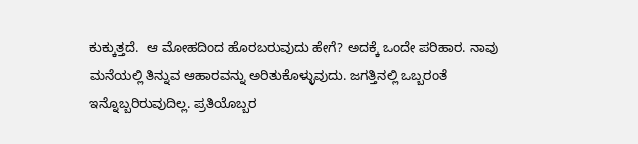ಕುಕ್ಕುತ್ತದೆ.  ಆ ಮೋಹದಿಂದ ಹೊರಬರುವುದು ಹೇಗೆ? ಅದಕ್ಕೆ ಒಂದೇ ಪರಿಹಾರ. ನಾವು ಮನೆಯಲ್ಲಿ ತಿನ್ನುವ ಆಹಾರವನ್ನು ಅರಿತುಕೊಳ್ಳುವುದು. ಜಗತ್ತಿನಲ್ಲಿ ಒಬ್ಬರಂತೆ ಇನ್ನೊಬ್ಬರಿರುವುದಿಲ್ಲ. ಪ್ರತಿಯೊಬ್ಬರ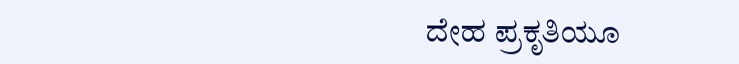ದೇಹ ಪ್ರಕೃತಿಯೂ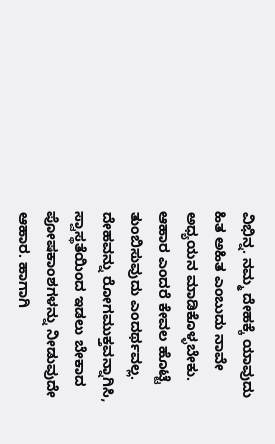ವಿಭಿನ್ನ. ನಮ್ಮ ದೇಹಕ್ಕೆ ಯಾವುದು ಹಿತ ಅಹಿತ ಎಂಬುದು ನಾವೇ ಅಧ್ಯಯನ ಮಾಡಿಕೊಳ್ಳಬೇಕು. ಆಹಾರ ಎಂದರೆ ಕೇವಲ ಹೊಟ್ಟೆ ತುಂಬಿಸುವುದು ಎಂದರ್ಥವಲ್ಲ. ದೇಹವನ್ನು ರೋಗಮುಕ್ತವನ್ನಾಗಿಸಿ, ಸ್ವಾಸ್ಥತೆಯಿಂದ ಇಡಲು ಬೇಕಾದ ಪೋಷಕಾಂಶಗಳನ್ನು ನೀಡುವುದೇ ಆಹಾರ. ಹಾಗಾಗಿ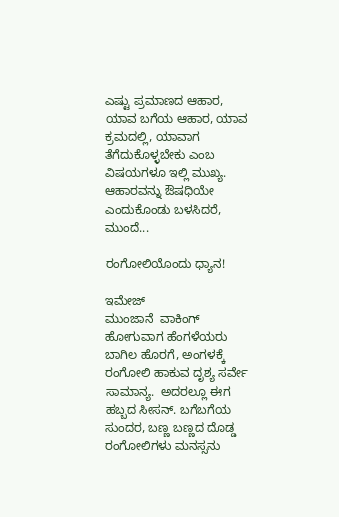ಎಷ್ಟು ಪ್ರಮಾಣದ ಆಹಾರ, ಯಾವ ಬಗೆಯ ಆಹಾರ, ಯಾವ ಕ್ರಮದಲ್ಲಿ, ಯಾವಾಗ ತೆಗೆದುಕೊಳ್ಳಬೇಕು ಎಂಬ ವಿಷಯಗಳೂ ಇಲ್ಲಿ ಮುಖ್ಯ.  ಆಹಾರವನ್ನು ಔಷಧಿಯೇ ಎಂದುಕೊಂಡು ಬಳಸಿದರೆ, ಮುಂದೆ...

ರಂಗೋಲಿಯೊಂದು ಧ್ಯಾನ!

ಇಮೇಜ್
ಮುಂಜಾನೆ  ವಾಕಿಂಗ್ ಹೋಗುವಾಗ ಹೆಂಗಳೆಯರು ಬಾಗಿಲ ಹೊರಗೆ, ಅಂಗಳಕ್ಕೆ ರಂಗೋಲಿ ಹಾಕುವ ದೃಶ್ಯ ಸರ್ವೇ ಸಾಮಾನ್ಯ.  ಅದರಲ್ಲೂ ಈಗ ಹಬ್ಬದ ಸೀಸನ್. ಬಗೆಬಗೆಯ ಸುಂದರ, ಬಣ್ಣ ಬಣ್ಣದ ದೊಡ್ಡ ರಂಗೋಲಿಗಳು ಮನಸ್ಸನು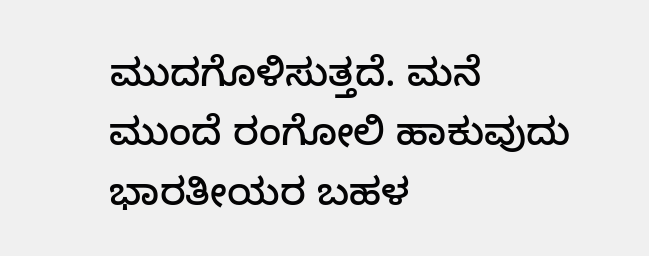ಮುದಗೊಳಿಸುತ್ತದೆ. ಮನೆ ಮುಂದೆ ರಂಗೋಲಿ ಹಾಕುವುದು ಭಾರತೀಯರ ಬಹಳ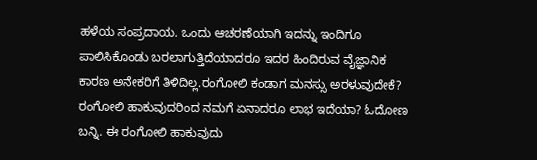ಹಳೆಯ ಸಂಪ್ರದಾಯ. ಒಂದು ಆಚರಣೆಯಾಗಿ ಇದನ್ನು ಇಂದಿಗೂ ಪಾಲಿಸಿಕೊಂಡು ಬರಲಾಗುತ್ತಿದೆಯಾದರೂ ಇದರ ಹಿಂದಿರುವ ವೈಜ್ಞಾನಿಕ ಕಾರಣ ಅನೇಕರಿಗೆ ತಿಳಿದಿಲ್ಲ.ರಂಗೋಲಿ ಕಂಡಾಗ ಮನಸ್ಸು ಅರಳುವುದೇಕೆ? ರಂಗೋಲಿ ಹಾಕುವುದರಿಂದ ನಮಗೆ ಏನಾದರೂ ಲಾಭ ಇದೆಯಾ? ಓದೋಣ ಬನ್ನಿ. ಈ ರಂಗೋಲಿ ಹಾಕುವುದು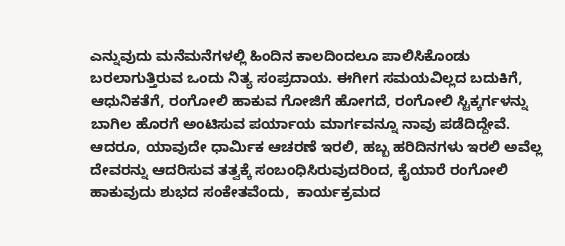ಎನ್ನುವುದು ಮನೆಮನೆಗಳಲ್ಲಿ ಹಿಂದಿನ ಕಾಲದಿಂದಲೂ ಪಾಲಿಸಿಕೊಂಡು ಬರಲಾಗುತ್ತಿರುವ ಒಂದು ನಿತ್ಯ ಸಂಪ್ರದಾಯ. ಈಗೀಗ ಸಮಯವಿಲ್ಲದ ಬದುಕಿಗೆ, ಆಧುನಿಕತೆಗೆ, ರಂಗೋಲಿ ಹಾಕುವ ಗೋಜಿಗೆ ಹೋಗದೆ, ರಂಗೋಲಿ ಸ್ಟಿಕ್ಕರ್ಗಳನ್ನು ಬಾಗಿಲ ಹೊರಗೆ ಅಂಟಿಸುವ ಪರ್ಯಾಯ ಮಾರ್ಗವನ್ನೂ ನಾವು ಪಡೆದಿದ್ದೇವೆ. ಆದರೂ, ಯಾವುದೇ ಧಾರ್ಮಿಕ ಆಚರಣೆ ಇರಲಿ, ಹಬ್ಬ ಹರಿದಿನಗಳು ಇರಲಿ ಅವೆಲ್ಲ ದೇವರನ್ನು ಆದರಿಸುವ ತತ್ವಕ್ಕೆ ಸಂಬಂಧಿಸಿರುವುದರಿಂದ, ಕೈಯಾರೆ ರಂಗೋಲಿ ಹಾಕುವುದು ಶುಭದ ಸಂಕೇತವೆಂದು,  ಕಾರ್ಯಕ್ರಮದ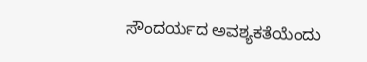ಸೌಂದರ್ಯದ ಅವಶ್ಯಕತೆಯೆಂದು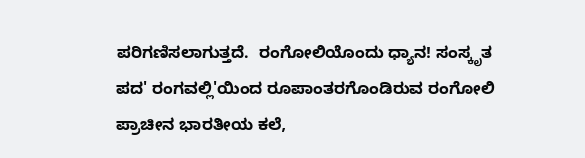ಪರಿಗಣಿಸಲಾಗುತ್ತದೆ.  ರಂಗೋಲಿಯೊಂದು ಧ್ಯಾನ! ಸಂಸ್ಕೃತ ಪದ' ರಂಗವಲ್ಲಿ'ಯಿಂದ ರೂಪಾಂತರಗೊಂಡಿರುವ ರಂಗೋಲಿ ಪ್ರಾಚೀನ ಭಾರತೀಯ ಕಲೆ,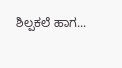ಶಿಲ್ಪಕಲೆ ಹಾಗ...